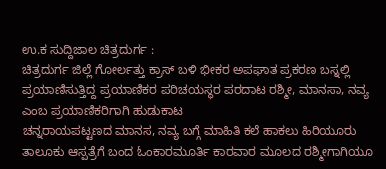ಉ.ಕ ಸುದ್ದಿಜಾಲ ಚಿತ್ರದುರ್ಗ :
ಚಿತ್ರದುರ್ಗ ಜಿಲ್ಲೆ ಗೋರ್ಲತ್ತು ಕ್ರಾಸ್ ಬಳಿ ಭೀಕರ ಅಪಘಾತ ಪ್ರಕರಣ ಬಸ್ನಲ್ಲಿ ಪ್ರಯಾಣಿಸುತ್ತಿದ್ದ ಪ್ರಯಾಣಿಕರ ಪರಿಚಯಸ್ಥರ ಪರದಾಟ ರಶ್ಮೀ, ಮಾನಸಾ, ನವ್ಯ ಎಂಬ ಪ್ರಯಾಣಿಕರಿಗಾಗಿ ಹುಡುಕಾಟ
ಚನ್ನರಾಯಪಟ್ಟಣದ ಮಾನಸ, ನವ್ಯ ಬಗ್ಗೆ ಮಾಹಿತಿ ಕಲೆ ಹಾಕಲು ಹಿರಿಯೂರು ತಾಲೂಕು ಆಸ್ಪತ್ರೆಗೆ ಬಂದ ಓಂಕಾರಮೂರ್ತಿ ಕಾರವಾರ ಮೂಲದ ರಶ್ಮೀಗಾಗಿಯೂ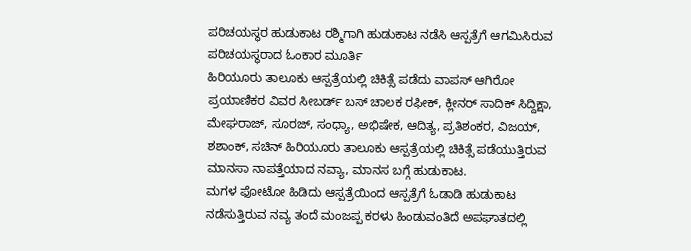ಪರಿಚಯಸ್ಥರ ಹುಡುಕಾಟ ರಶ್ಮಿಗಾಗಿ ಹುಡುಕಾಟ ನಡೆಸಿ ಆಸ್ಪತ್ರೆಗೆ ಆಗಮಿಸಿರುವ ಪರಿಚಯಸ್ಥರಾದ ಓಂಕಾರ ಮೂರ್ತಿ
ಹಿರಿಯೂರು ತಾಲೂಕು ಆಸ್ಪತ್ರೆಯಲ್ಲಿ ಚಿಕಿತ್ಸೆ ಪಡೆದು ವಾಪಸ್ ಆಗಿರೋ ಪ್ರಯಾಣಿಕರ ವಿವರ ಸೀಬರ್ಡ್ ಬಸ್ ಚಾಲಕ ರಫೀಕ್, ಕ್ಲೀನರ್ ಸಾದಿಕ್ ಸಿದ್ದಿಕ್ಷಾ, ಮೇಘರಾಜ್, ಸೂರಜ್, ಸಂಧ್ಯಾ, ಅಭಿಷೇಕ, ಆದಿತ್ಯ, ಪ್ರತಿಶಂಕರ, ವಿಜಯ್, ಶಶಾಂಕ್, ಸಚಿನ್ ಹಿರಿಯೂರು ತಾಲೂಕು ಆಸ್ಪತ್ರೆಯಲ್ಲಿ ಚಿಕಿತ್ಸೆ ಪಡೆಯುತ್ತಿರುವ ಮಾನಸಾ ನಾಪತ್ತೆಯಾದ ನವ್ಯಾ, ಮಾನಸ ಬಗ್ಗೆ ಹುಡುಕಾಟ.
ಮಗಳ ಫೋಟೋ ಹಿಡಿದು ಆಸ್ಪತ್ರೆಯಿಂದ ಆಸ್ಪತ್ರೆಗೆ ಓಡಾಡಿ ಹುಡುಕಾಟ ನಡೆಸುತ್ತಿರುವ ನವ್ಯ ತಂದೆ ಮಂಜಪ್ಪ ಕರಳು ಹಿಂಡುವಂತಿದೆ ಅಪಘಾತದಲ್ಲಿ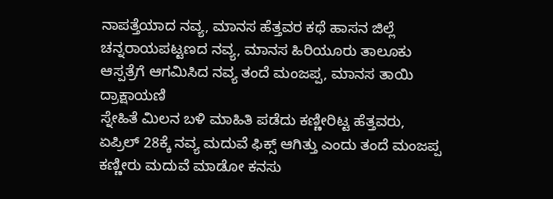ನಾಪತ್ತೆಯಾದ ನವ್ಯ, ಮಾನಸ ಹೆತ್ತವರ ಕಥೆ ಹಾಸನ ಜಿಲ್ಲೆ ಚನ್ನರಾಯಪಟ್ಟಣದ ನವ್ಯ, ಮಾನಸ ಹಿರಿಯೂರು ತಾಲೂಕು ಆಸ್ಪತ್ರೆಗೆ ಆಗಮಿಸಿದ ನವ್ಯ ತಂದೆ ಮಂಜಪ್ಪ, ಮಾನಸ ತಾಯಿ ದ್ರಾಕ್ಷಾಯಣಿ
ಸ್ನೇಹಿತೆ ಮಿಲನ ಬಳಿ ಮಾಹಿತಿ ಪಡೆದು ಕಣ್ಣೀರಿಟ್ಟ ಹೆತ್ತವರು, ಏಪ್ರಿಲ್ 28ಕ್ಕೆ ನವ್ಯ ಮದುವೆ ಫಿಕ್ಸ್ ಆಗಿತ್ತು ಎಂದು ತಂದೆ ಮಂಜಪ್ಪ ಕಣ್ಣೀರು ಮದುವೆ ಮಾಡೋ ಕನಸು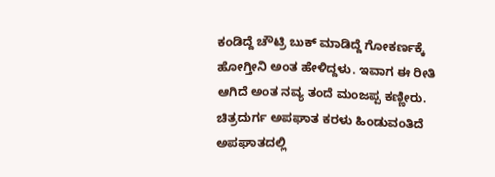ಕಂಡಿದ್ದೆ ಚೌಟ್ರಿ ಬುಕ್ ಮಾಡಿದ್ದೆ ಗೋಕರ್ಣಕ್ಕೆ ಹೋಗ್ತೀನಿ ಅಂತ ಹೇಳಿದ್ದಳು. ಇವಾಗ ಈ ರೀತಿ ಆಗಿದೆ ಅಂತ ನವ್ಯ ತಂದೆ ಮಂಜಪ್ಪ ಕಣ್ಣೀರು.
ಚಿತ್ರದುರ್ಗ ಅಪಘಾತ ಕರಳು ಹಿಂಡುವಂತಿದೆ ಅಪಘಾತದಲ್ಲಿ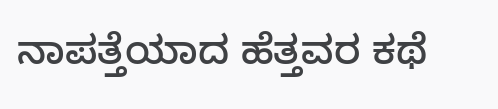ನಾಪತ್ತೆಯಾದ ಹೆತ್ತವರ ಕಥೆ